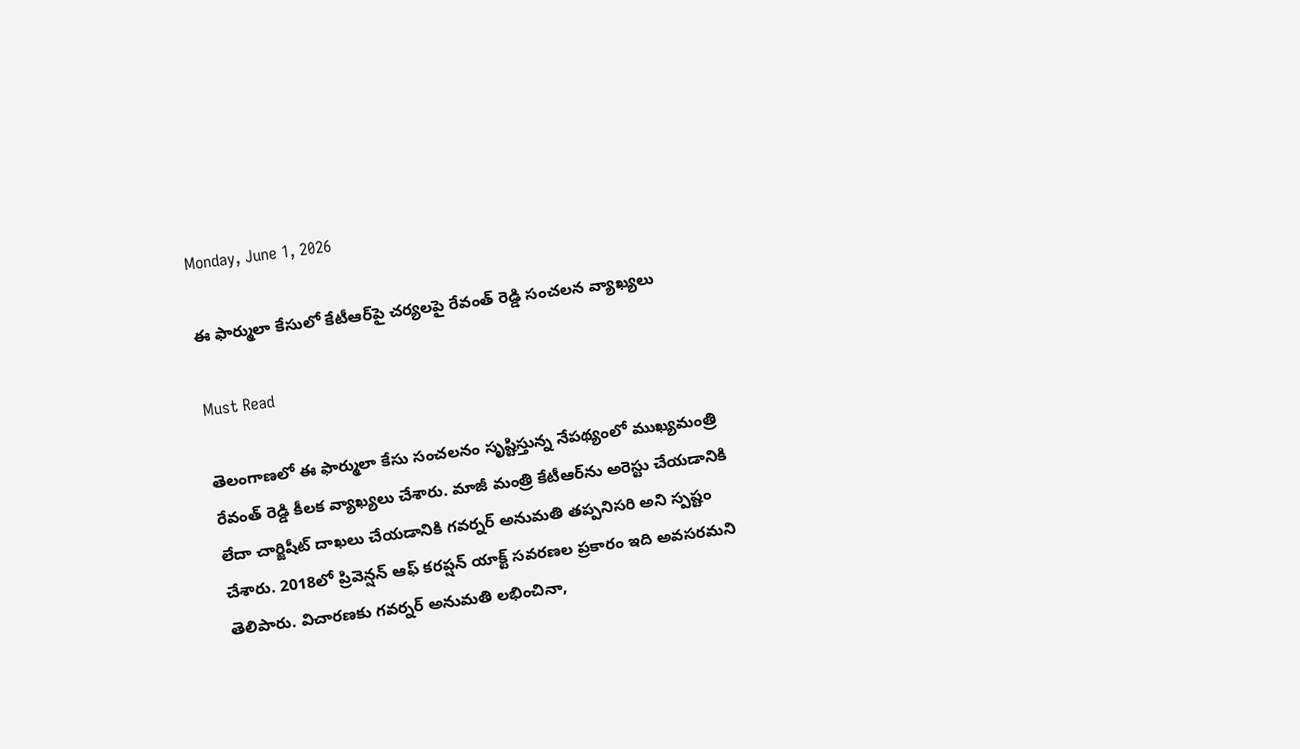Monday, June 1, 2026

ఈ ఫార్ములా కేసులో కేటీఆర్‌పై చర్యలపై రేవంత్ రెడ్డి సంచ‌ల‌న‌ వ్యాఖ్యలు

Must Read

తెలంగాణలో ఈ ఫార్ములా కేసు సంచలనం సృష్టిస్తున్న నేపథ్యంలో ముఖ్యమంత్రి రేవంత్ రెడ్డి కీలక వ్యాఖ్యలు చేశారు. మాజీ మంత్రి కేటీఆర్‌ను అరెస్టు చేయడానికి లేదా చార్జిషీట్ దాఖలు చేయడానికి గవర్నర్ అనుమతి తప్పనిసరి అని స్పష్టం చేశారు. 2018లో ప్రివెన్షన్ ఆఫ్ కరప్షన్ యాక్ట్ సవరణల ప్రకారం ఇది అవసరమని తెలిపారు. విచారణకు గవర్నర్ అనుమతి లభించినా,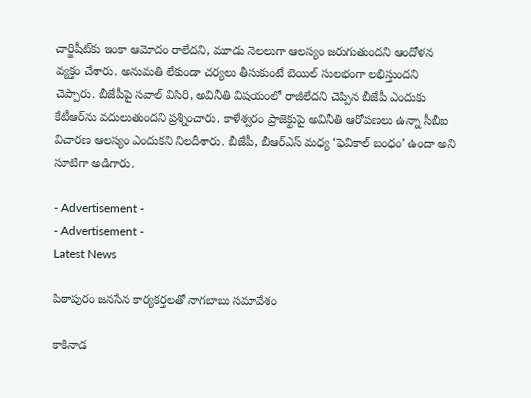చార్జిషీట్‌కు ఇంకా ఆమోదం రాలేదని, మూడు నెలలుగా ఆలస్యం జరుగుతుందని ఆందోళన వ్యక్తం చేశారు. అనుమతి లేకుండా చర్యలు తీసుకుంటే బెయిల్ సులభంగా లభిస్తుందని చెప్పారు. బీజేపీపై సవాల్ విసిరి, అవినీతి విషయంలో రాజీలేదని చెప్పిన బీజేపీ ఎందుకు కేటీఆర్‌ను వదులుతుందని ప్రశ్నించారు. కాళేశ్వరం ప్రాజెక్టుపై అవినీతి ఆరోపణలు ఉన్నా సీబీఐ విచారణ ఆలస్యం ఎందుకని నిలదీశారు. బీజేపీ, బీఆర్‌ఎస్ మధ్య ‘ఫెవికాల్ బంధం’ ఉందా అని సూటిగా అడిగారు.

- Advertisement -
- Advertisement -
Latest News

పిఠాపురం జనసేన కార్యకర్తలతో నాగబాబు సమావేశం

కాకినాడ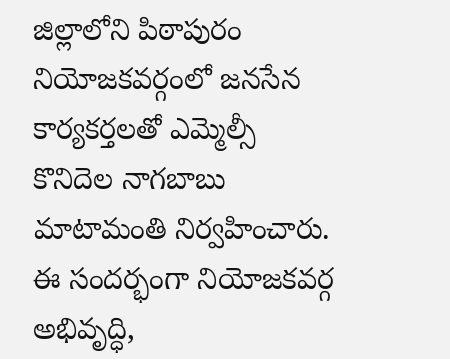జిల్లాలోని పిఠాపురం నియోజకవర్గంలో జనసేన కార్యకర్తలతో ఎమ్మెల్సీ కొనిదెల నాగబాబు మాటామంతి నిర్వహించారు. ఈ సందర్భంగా నియోజకవర్గ అభివృద్ధి,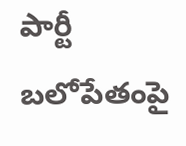పార్టీ బలోపేతంపై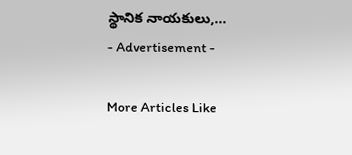స్థానిక నాయకులు,...
- Advertisement -

More Articles Like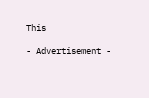This

- Advertisement -